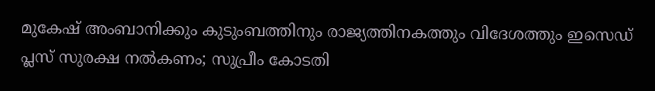മുകേഷ് അംബാനിക്കും കുടുംബത്തിനും രാജ്യത്തിനകത്തും വിദേശത്തും ഇസെഡ് പ്ലസ് സുരക്ഷ നൽകണം; സുപ്രീം കോടതി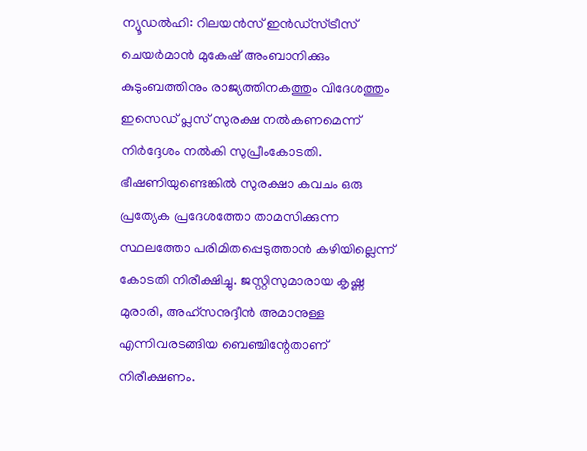ന്യൂഡൽഹി: റിലയൻസ് ഇൻഡ്‌സ്ട്രീസ് ചെയർമാൻ മുകേഷ് അംബാനിക്കും കുടുംബത്തിനും രാജ്യത്തിനകത്തും വിദേശത്തും ഇസെഡ് പ്ലസ് സുരക്ഷ നൽകണമെന്ന് നിർദ്ദേശം നൽകി സുപ്രീംകോടതി. ഭീഷണിയുണ്ടെങ്കിൽ സുരക്ഷാ കവചം ഒരു പ്രത്യേക പ്രദേശത്തോ താമസിക്കുന്ന സ്ഥലത്തോ പരിമിതപ്പെടുത്താൻ കഴിയില്ലെന്ന് കോടതി നിരീക്ഷിച്ചു. ജസ്റ്റിസുമാരായ കൃഷ്ണ മുരാരി, അഹ്സനുദ്ദീൻ അമാനുള്ള എന്നിവരടങ്ങിയ ബെഞ്ചിന്റേതാണ് നിരീക്ഷണം.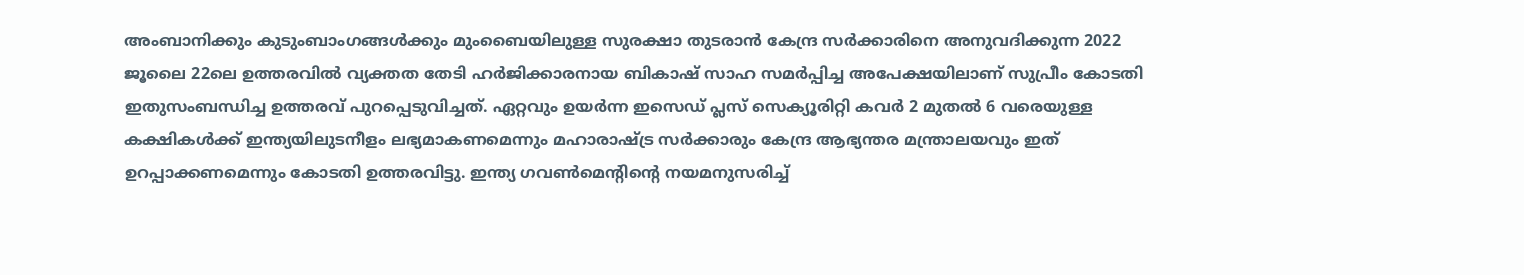അംബാനിക്കും കുടുംബാംഗങ്ങൾക്കും മുംബൈയിലുള്ള സുരക്ഷാ തുടരാൻ കേന്ദ്ര സർക്കാരിനെ അനുവദിക്കുന്ന 2022 ജൂലൈ 22ലെ ഉത്തരവിൽ വ്യക്തത തേടി ഹർജിക്കാരനായ ബികാഷ് സാഹ സമർപ്പിച്ച അപേക്ഷയിലാണ് സുപ്രീം കോടതി ഇതുസംബന്ധിച്ച ഉത്തരവ് പുറപ്പെടുവിച്ചത്. ഏറ്റവും ഉയർന്ന ഇസെഡ് പ്ലസ് സെക്യൂരിറ്റി കവർ 2 മുതൽ 6 വരെയുള്ള കക്ഷികൾക്ക് ഇന്ത്യയിലുടനീളം ലഭ്യമാകണമെന്നും മഹാരാഷ്ട്ര സർക്കാരും കേന്ദ്ര ആഭ്യന്തര മന്ത്രാലയവും ഇത് ഉറപ്പാക്കണമെന്നും കോടതി ഉത്തരവിട്ടു. ഇന്ത്യ ഗവൺമെന്റിന്റെ നയമനുസരിച്ച്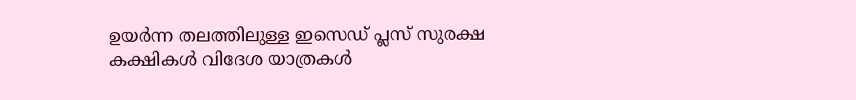ഉയർന്ന തലത്തിലുള്ള ഇസെഡ് പ്ലസ് സുരക്ഷ കക്ഷികൾ വിദേശ യാത്രകൾ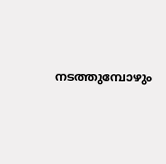നടത്തുമ്പോഴും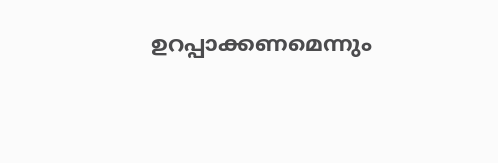ഉറപ്പാക്കണമെന്നും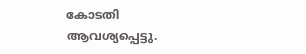കോടതി ആവശ്യപ്പെട്ടു.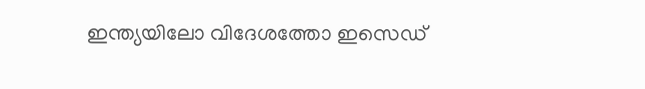ഇന്ത്യയിലോ വിദേശത്തോ ഇസെഡ്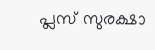പ്ലസ് സുരക്ഷാ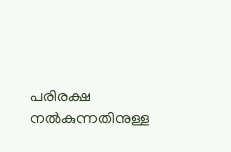പരിരക്ഷ നൽകുന്നതിനുള്ള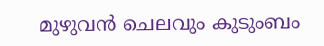മുഴുവൻ ചെലവും കുടുംബം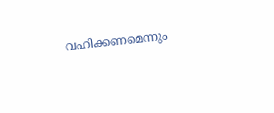വഹിക്കണമെന്നും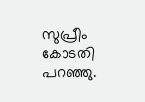സുപ്രീം കോടതി പറഞ്ഞു.